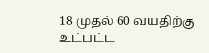18 முதல் 60 வயதிற்கு உட்பட்ட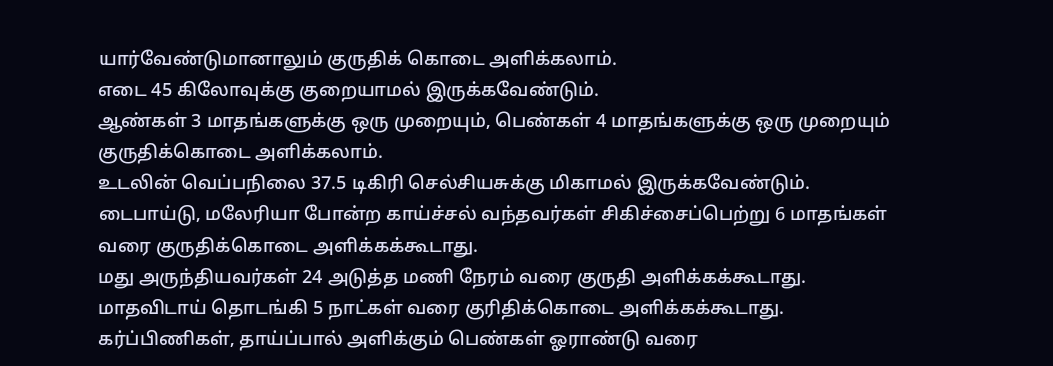யார்வேண்டுமானாலும் குருதிக் கொடை அளிக்கலாம்.
எடை 45 கிலோவுக்கு குறையாமல் இருக்கவேண்டும்.
ஆண்கள் 3 மாதங்களுக்கு ஒரு முறையும், பெண்கள் 4 மாதங்களுக்கு ஒரு முறையும் குருதிக்கொடை அளிக்கலாம்.
உடலின் வெப்பநிலை 37.5 டிகிரி செல்சியசுக்கு மிகாமல் இருக்கவேண்டும்.
டைபாய்டு, மலேரியா போன்ற காய்ச்சல் வந்தவர்கள் சிகிச்சைப்பெற்று 6 மாதங்கள் வரை குருதிக்கொடை அளிக்கக்கூடாது.
மது அருந்தியவர்கள் 24 அடுத்த மணி நேரம் வரை குருதி அளிக்கக்கூடாது.
மாதவிடாய் தொடங்கி 5 நாட்கள் வரை குரிதிக்கொடை அளிக்கக்கூடாது.
கர்ப்பிணிகள், தாய்ப்பால் அளிக்கும் பெண்கள் ஓராண்டு வரை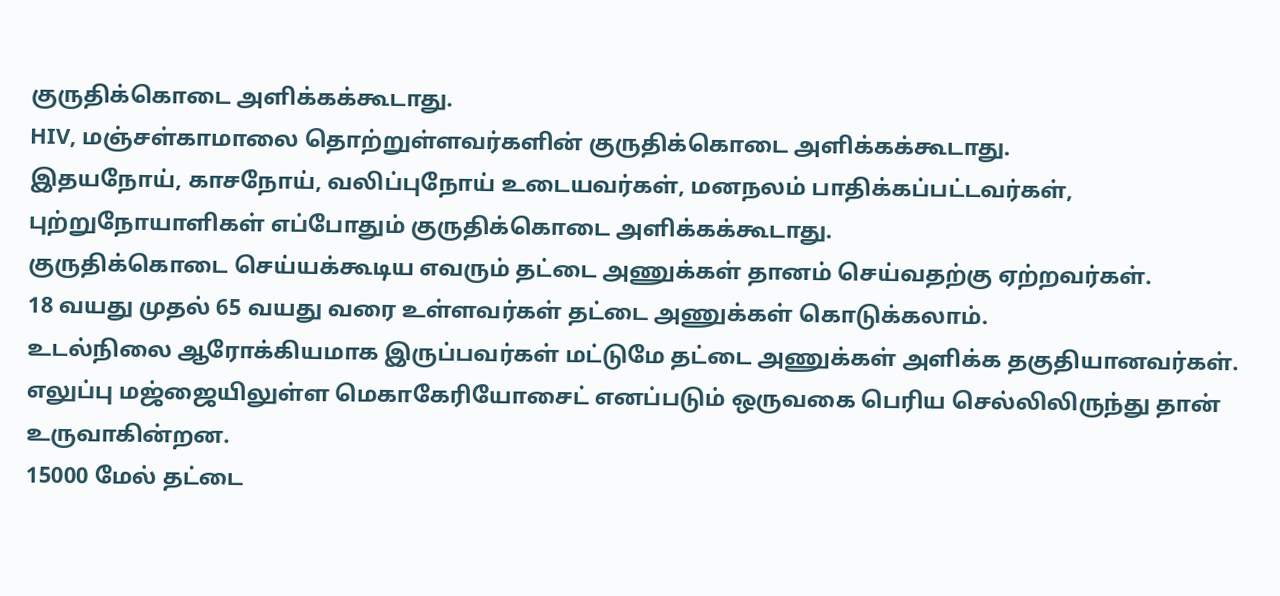குருதிக்கொடை அளிக்கக்கூடாது.
HIV, மஞ்சள்காமாலை தொற்றுள்ளவர்களின் குருதிக்கொடை அளிக்கக்கூடாது.
இதயநோய், காசநோய், வலிப்புநோய் உடையவர்கள், மனநலம் பாதிக்கப்பட்டவர்கள், புற்றுநோயாளிகள் எப்போதும் குருதிக்கொடை அளிக்கக்கூடாது.
குருதிக்கொடை செய்யக்கூடிய எவரும் தட்டை அணுக்கள் தானம் செய்வதற்கு ஏற்றவர்கள்.
18 வயது முதல் 65 வயது வரை உள்ளவர்கள் தட்டை அணுக்கள் கொடுக்கலாம்.
உடல்நிலை ஆரோக்கியமாக இருப்பவர்கள் மட்டுமே தட்டை அணுக்கள் அளிக்க தகுதியானவர்கள்.
எலுப்பு மஜ்ஜையிலுள்ள மெகாகேரியோசைட் எனப்படும் ஒருவகை பெரிய செல்லிலிருந்து தான் உருவாகின்றன.
15000 மேல் தட்டை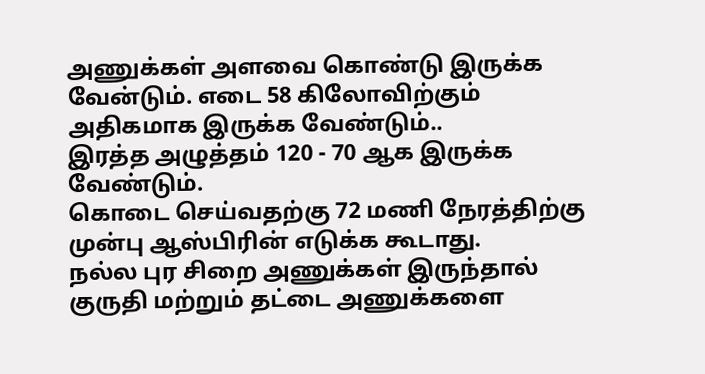அணுக்கள் அளவை கொண்டு இருக்க வேன்டும். எடை 58 கிலோவிற்கும் அதிகமாக இருக்க வேண்டும்..
இரத்த அழுத்தம் 120 - 70 ஆக இருக்க வேண்டும்.
கொடை செய்வதற்கு 72 மணி நேரத்திற்கு முன்பு ஆஸ்பிரின் எடுக்க கூடாது.
நல்ல புர சிறை அணுக்கள் இருந்தால் குருதி மற்றும் தட்டை அணுக்களை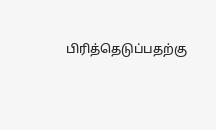பிரித்தெடுப்பதற்கு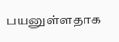பயனுள்ளதாக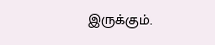இருக்கும்.